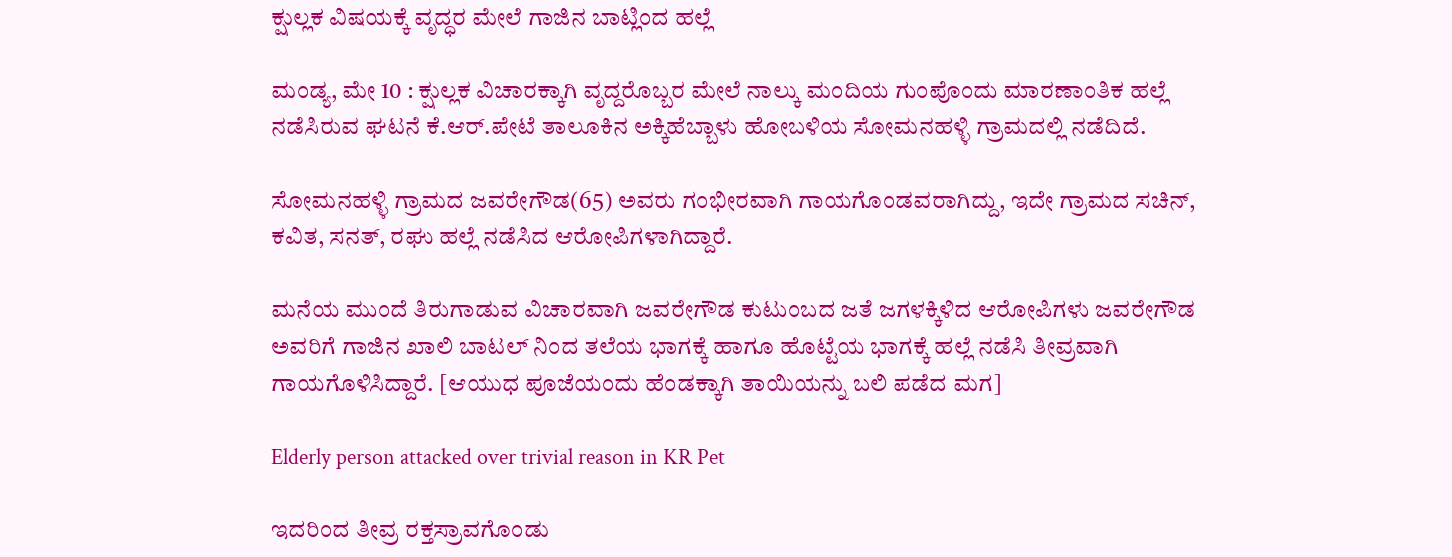ಕ್ಷುಲ್ಲಕ ವಿಷಯಕ್ಕೆ ವೃದ್ಧರ ಮೇಲೆ ಗಾಜಿನ ಬಾಟ್ಲಿಂದ ಹಲ್ಲೆ

ಮಂಡ್ಯ, ಮೇ 10 : ಕ್ಷುಲ್ಲಕ ವಿಚಾರಕ್ಕಾಗಿ ವೃದ್ದರೊಬ್ಬರ ಮೇಲೆ ನಾಲ್ಕು ಮಂದಿಯ ಗುಂಪೊಂದು ಮಾರಣಾಂತಿಕ ಹಲ್ಲೆ ನಡೆಸಿರುವ ಘಟನೆ ಕೆ.ಆರ್.ಪೇಟೆ ತಾಲೂಕಿನ ಅಕ್ಕಿಹೆಬ್ಬಾಳು ಹೋಬಳಿಯ ಸೋಮನಹಳ್ಳಿ ಗ್ರಾಮದಲ್ಲಿ ನಡೆದಿದೆ.

ಸೋಮನಹಳ್ಳಿ ಗ್ರಾಮದ ಜವರೇಗೌಡ(65) ಅವರು ಗಂಭೀರವಾಗಿ ಗಾಯಗೊಂಡವರಾಗಿದ್ದು, ಇದೇ ಗ್ರಾಮದ ಸಚಿನ್, ಕವಿತ, ಸನತ್, ರಘು ಹಲ್ಲೆ ನಡೆಸಿದ ಆರೋಪಿಗಳಾಗಿದ್ದಾರೆ.

ಮನೆಯ ಮುಂದೆ ತಿರುಗಾಡುವ ವಿಚಾರವಾಗಿ ಜವರೇಗೌಡ ಕುಟುಂಬದ ಜತೆ ಜಗಳಕ್ಕಿಳಿದ ಆರೋಪಿಗಳು ಜವರೇಗೌಡ ಅವರಿಗೆ ಗಾಜಿನ ಖಾಲಿ ಬಾಟಲ್ ನಿಂದ ತಲೆಯ ಭಾಗಕ್ಕೆ ಹಾಗೂ ಹೊಟ್ಟೆಯ ಭಾಗಕ್ಕೆ ಹಲ್ಲೆ ನಡೆಸಿ ತೀವ್ರವಾಗಿ ಗಾಯಗೊಳಿಸಿದ್ದಾರೆ. [ಆಯುಧ ಪೂಜೆಯಂದು ಹೆಂಡಕ್ಕಾಗಿ ತಾಯಿಯನ್ನು ಬಲಿ ಪಡೆದ ಮಗ]

Elderly person attacked over trivial reason in KR Pet

ಇದರಿಂದ ತೀವ್ರ ರಕ್ತಸ್ರಾವಗೊಂಡು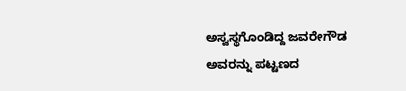ಅಸ್ವಸ್ಥಗೊಂಡಿದ್ದ ಜವರೇಗೌಡ ಅವರನ್ನು ಪಟ್ಟಣದ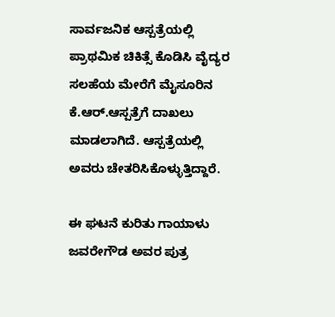ಸಾರ್ವಜನಿಕ ಆಸ್ಪತ್ರೆಯಲ್ಲಿ ಪ್ರಾಥಮಿಕ ಚಿಕಿತ್ಸೆ ಕೊಡಿಸಿ ವೈದ್ಯರ ಸಲಹೆಯ ಮೇರೆಗೆ ಮೈಸೂರಿನ ಕೆ.ಆರ್.ಆಸ್ಪತ್ರೆಗೆ ದಾಖಲು ಮಾಡಲಾಗಿದೆ. ಆಸ್ಪತ್ರೆಯಲ್ಲಿ ಅವರು ಚೇತರಿಸಿಕೊಳ್ಳುತ್ತಿದ್ದಾರೆ.

ಈ ಘಟನೆ ಕುರಿತು ಗಾಯಾಳು ಜವರೇಗೌಡ ಅವರ ಪುತ್ರ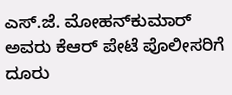ಎಸ್.ಜೆ. ಮೋಹನ್‌ಕುಮಾರ್ ಅವರು ಕೆಆರ್ ಪೇಟೆ ಪೊಲೀಸರಿಗೆ ದೂರು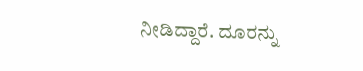ನೀಡಿದ್ದಾರೆ. ದೂರನ್ನು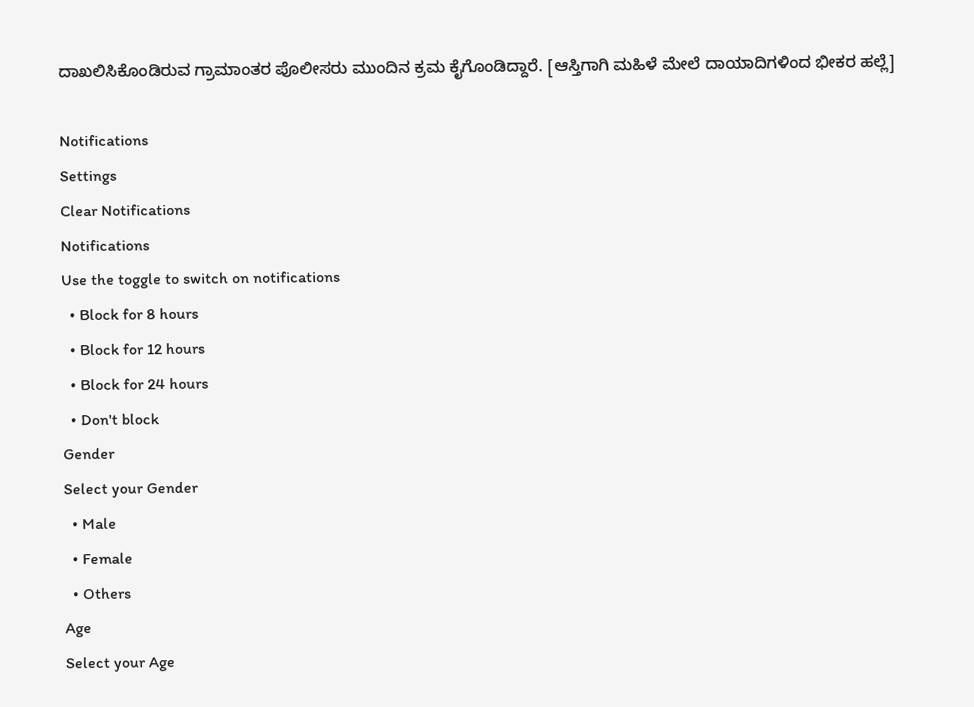ದಾಖಲಿಸಿಕೊಂಡಿರುವ ಗ್ರಾಮಾಂತರ ಪೊಲೀಸರು ಮುಂದಿನ ಕ್ರಮ ಕೈಗೊಂಡಿದ್ದಾರೆ. [ಆಸ್ತಿಗಾಗಿ ಮಹಿಳೆ ಮೇಲೆ ದಾಯಾದಿಗಳಿಂದ ಭೀಕರ ಹಲ್ಲೆ]

Notifications
Settings
Clear Notifications
Notifications
Use the toggle to switch on notifications
  • Block for 8 hours
  • Block for 12 hours
  • Block for 24 hours
  • Don't block
Gender
Select your Gender
  • Male
  • Female
  • Others
Age
Select your Age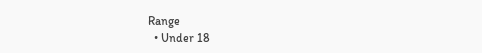Range
  • Under 18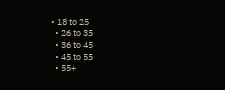• 18 to 25
  • 26 to 35
  • 36 to 45
  • 45 to 55
  • 55+